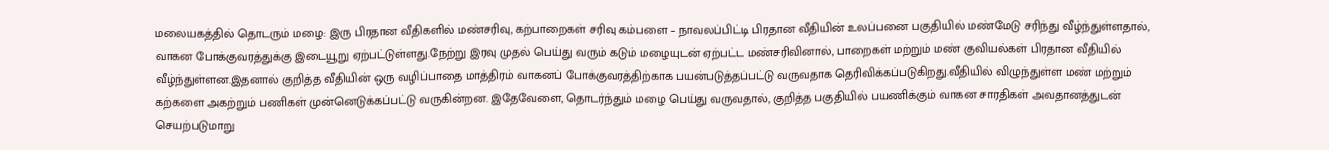மலையகத்தில் தொடரும் மழை: இரு பிரதான வீதிகளில் மண்சரிவு, கற்பாறைகள் சரிவு கம்பளை – நாவலப்பிட்டி பிரதான வீதியின் உலப்பனை பகுதியில் மண்மேடு சரிந்து வீழ்ந்துள்ளதால், வாகன போக்குவரத்துக்கு இடையூறு ஏற்பட்டுள்ளது.நேற்று இரவு முதல் பெய்து வரும் கடும் மழையுடன் ஏற்பட்ட மண்சரிவினால், பாறைகள் மற்றும் மண் குவியல்கள் பிரதான வீதியில் வீழ்ந்துள்ளன.இதனால் குறித்த வீதியின் ஒரு வழிப்பாதை மாத்திரம் வாகனப் போக்குவரத்திற்காக பயன்படுத்தப்பட்டு வருவதாக தெரிவிக்கப்படுகிறது.வீதியில் விழுந்துள்ள மண் மற்றும் கற்களை அகற்றும் பணிகள் முன்னெடுக்கப்பட்டு வருகின்றன. இதேவேளை, தொடர்ந்தும் மழை பெய்து வருவதால், குறித்த பகுதியில் பயணிக்கும் வாகன சாரதிகள் அவதானத்துடன் செயற்படுமாறு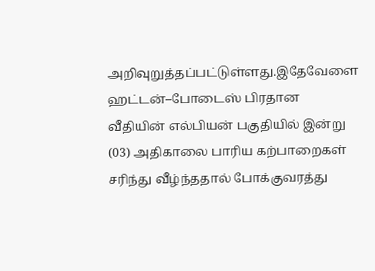அறிவுறுத்தப்பட்டுள்ளது.இதேவேளை ஹட்டன்–போடைஸ் பிரதான வீதியின் எல்பியன் பகுதியில் இன்று (03) அதிகாலை பாரிய கற்பாறைகள் சரிந்து வீழ்ந்ததால் போக்குவரத்து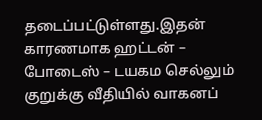தடைப்பட்டுள்ளது.இதன் காரணமாக ஹட்டன் – போடைஸ் – டயகம செல்லும் குறுக்கு வீதியில் வாகனப்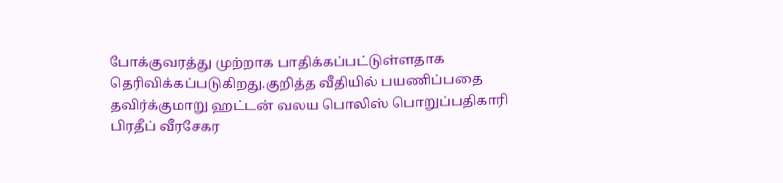போக்குவரத்து முற்றாக பாதிக்கப்பட்டுள்ளதாக தெரிவிக்கப்படுகிறது.குறித்த வீதியில் பயணிப்பதை தவிர்க்குமாறு ஹட்டன் வலய பொலிஸ் பொறுப்பதிகாரி பிரதீப் வீரசேகர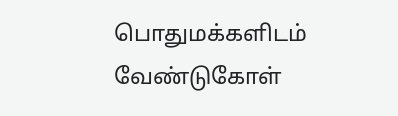பொதுமக்களிடம் வேண்டுகோள்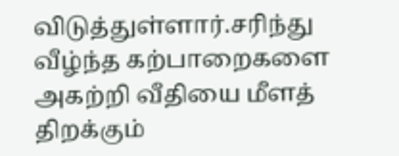விடுத்துள்ளார்.சரிந்து வீழ்ந்த கற்பாறைகளை அகற்றி வீதியை மீளத் திறக்கும்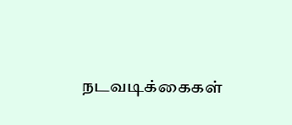நடவடிக்கைகள்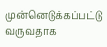முன்னெடுக்கப்பட்டு வருவதாக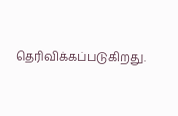தெரிவிக்கப்படுகிறது.